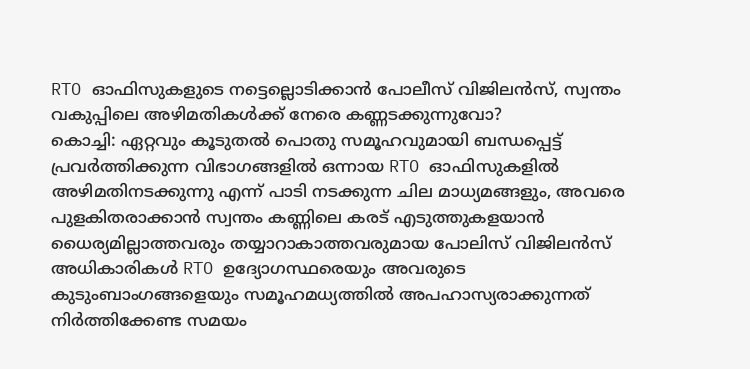RTO ഓഫിസുകളുടെ നട്ടെല്ലൊടിക്കാൻ പോലീസ് വിജിലൻസ്, സ്വന്തം വകുപ്പിലെ അഴിമതികൾക്ക് നേരെ കണ്ണടക്കുന്നുവോ?
കൊച്ചി: ഏറ്റവും കൂടുതൽ പൊതു സമൂഹവുമായി ബന്ധപ്പെട്ട് പ്രവർത്തിക്കുന്ന വിഭാഗങ്ങളിൽ ഒന്നായ RTO ഓഫിസുകളിൽ അഴിമതിനടക്കുന്നു എന്ന് പാടി നടക്കുന്ന ചില മാധ്യമങ്ങളും, അവരെ പുളകിതരാക്കാൻ സ്വന്തം കണ്ണിലെ കരട് എടുത്തുകളയാൻ ധൈര്യമില്ലാത്തവരും തയ്യാറാകാത്തവരുമായ പോലിസ് വിജിലൻസ് അധികാരികൾ RTO ഉദ്യോഗസ്ഥരെയും അവരുടെ കുടുംബാംഗങ്ങളെയും സമൂഹമധ്യത്തിൽ അപഹാസ്യരാക്കുന്നത് നിർത്തിക്കേണ്ട സമയം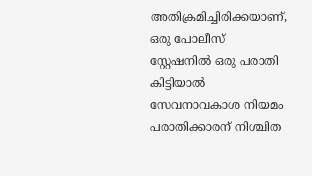അതിക്രമിച്ചിരിക്കയാണ്, ഒരു പോലീസ് സ്റ്റേഷനിൽ ഒരു പരാതി കിട്ടിയാൽ സേവനാവകാശ നിയമം പരാതിക്കാരന് നിശ്ചിത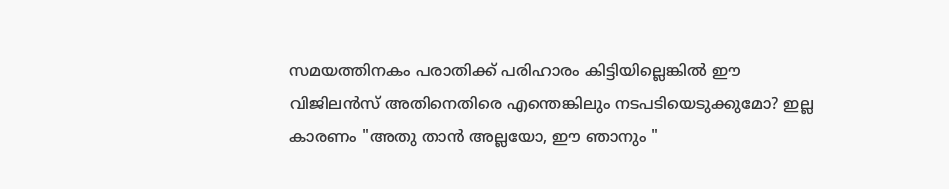സമയത്തിനകം പരാതിക്ക് പരിഹാരം കിട്ടിയില്ലെങ്കിൽ ഈ വിജിലൻസ് അതിനെതിരെ എന്തെങ്കിലും നടപടിയെടുക്കുമോ? ഇല്ല കാരണം "അതു താൻ അല്ലയോ, ഈ ഞാനും "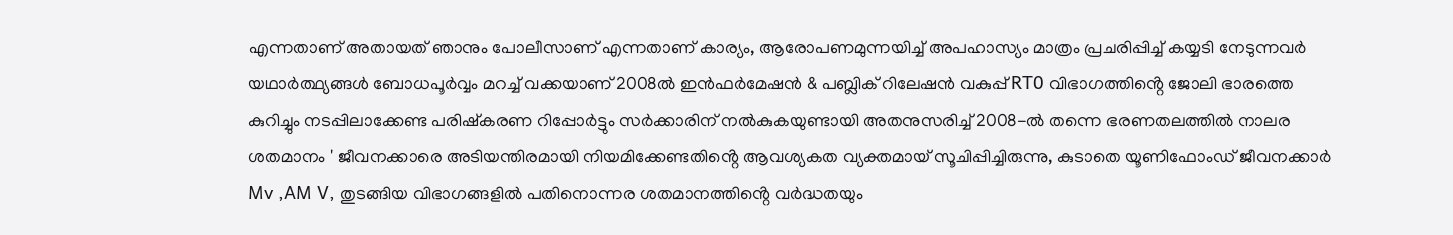എന്നതാണ് അതായത് ഞാനും പോലീസാണ് എന്നതാണ് കാര്യം, ആരോപണമുന്നയിച്ച് അപഹാസ്യം മാത്രം പ്രചരിപ്പിച്ച് കയ്യടി നേടുന്നവർ യഥാർത്ഥ്യങ്ങൾ ബോധപൂർവ്വം മറച്ച് വക്കയാണ് 2008ൽ ഇൻഫർമേഷൻ & പബ്ലിക് റിലേഷൻ വകുപ്പ് RT0 വിഭാഗത്തിൻ്റെ ജോലി ഭാരത്തെ കുറിച്ചും നടപ്പിലാക്കേണ്ട പരിഷ്കരണ റിപ്പോർട്ടും സർക്കാരിന് നൽകുകയുണ്ടായി അതനുസരിച്ച് 2008-ൽ തന്നെ ഭരണതലത്തിൽ നാലര ശതമാനം ' ജീവനക്കാരെ അടിയന്തിരമായി നിയമിക്കേണ്ടതിൻ്റെ ആവശ്യകത വ്യക്തമായ് സൂചിപ്പിച്ചിരുന്നു, കുടാതെ യൂണിഫോംഡ് ജീവനക്കാർ Mv ,AM V, തുടങ്ങിയ വിഭാഗങ്ങളിൽ പതിനൊന്നര ശതമാനത്തിൻ്റെ വർദ്ധതയും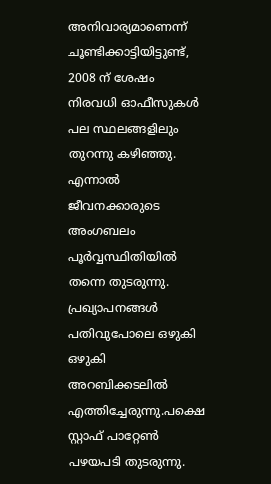അനിവാര്യമാണെന്ന് ചൂണ്ടിക്കാട്ടിയിട്ടുണ്ട്, 2008 ന് ശേഷം നിരവധി ഓഫീസുകൾ പല സ്ഥലങ്ങളിലും തുറന്നു കഴിഞ്ഞു. എന്നാൽ ജീവനക്കാരുടെ അംഗബലം പൂർവ്വസ്ഥിതിയിൽ തന്നെ തുടരുന്നു. പ്രഖ്യാപനങ്ങൾ പതിവുപോലെ ഒഴുകി ഒഴുകി അറബിക്കടലിൽ എത്തിച്ചേരുന്നു.പക്ഷെ സ്റ്റാഫ് പാറ്റേൺ പഴയപടി തുടരുന്നു.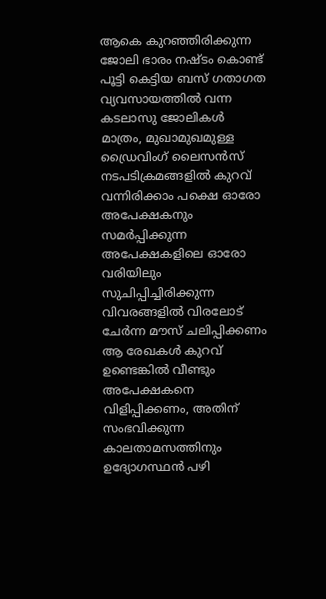ആകെ കുറഞ്ഞിരിക്കുന്ന ജോലി ഭാരം നഷ്ടം കൊണ്ട് പൂട്ടി കെട്ടിയ ബസ് ഗതാഗത വ്യവസായത്തിൽ വന്ന കടലാസു ജോലികൾ മാത്രം, മുഖാമുഖമുള്ള ഡ്രൈവിംഗ് ലൈസൻസ് നടപടിക്രമങ്ങളിൽ കുറവ് വന്നിരിക്കാം പക്ഷെ ഓരോ അപേക്ഷകനും സമർപ്പിക്കുന്ന അപേക്ഷകളിലെ ഓരോ വരിയിലും സുചിപ്പിച്ചിരിക്കുന്ന വിവരങ്ങളിൽ വിരലോട് ചേർന്ന മൗസ് ചലിപ്പിക്കണം ആ രേഖകൾ കുറവ് ഉണ്ടെങ്കിൽ വീണ്ടും അപേക്ഷകനെ വിളിപ്പിക്കണം, അതിന് സംഭവിക്കുന്ന കാലതാമസത്തിനും ഉദ്യോഗസ്ഥൻ പഴി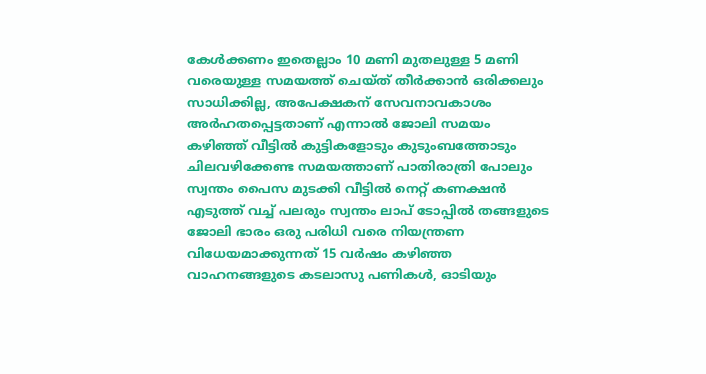കേൾക്കണം ഇതെല്ലാം 10 മണി മുതലുള്ള 5 മണി വരെയുള്ള സമയത്ത് ചെയ്ത് തീർക്കാൻ ഒരിക്കലും സാധിക്കില്ല, അപേക്ഷകന് സേവനാവകാശം അർഹതപ്പെട്ടതാണ് എന്നാൽ ജോലി സമയം കഴിഞ്ഞ് വീട്ടിൽ കുട്ടികളോടും കുടുംബത്തോടും ചിലവഴിക്കേണ്ട സമയത്താണ് പാതിരാത്രി പോലും സ്വന്തം പൈസ മുടക്കി വീട്ടിൽ നെറ്റ് കണക്ഷൻ എടുത്ത് വച്ച് പലരും സ്വന്തം ലാപ് ടോപ്പിൽ തങ്ങളുടെ ജോലി ഭാരം ഒരു പരിധി വരെ നിയന്ത്രണ വിധേയമാക്കുന്നത് 15 വർഷം കഴിഞ്ഞ വാഹനങ്ങളുടെ കടലാസു പണികൾ, ഓടിയും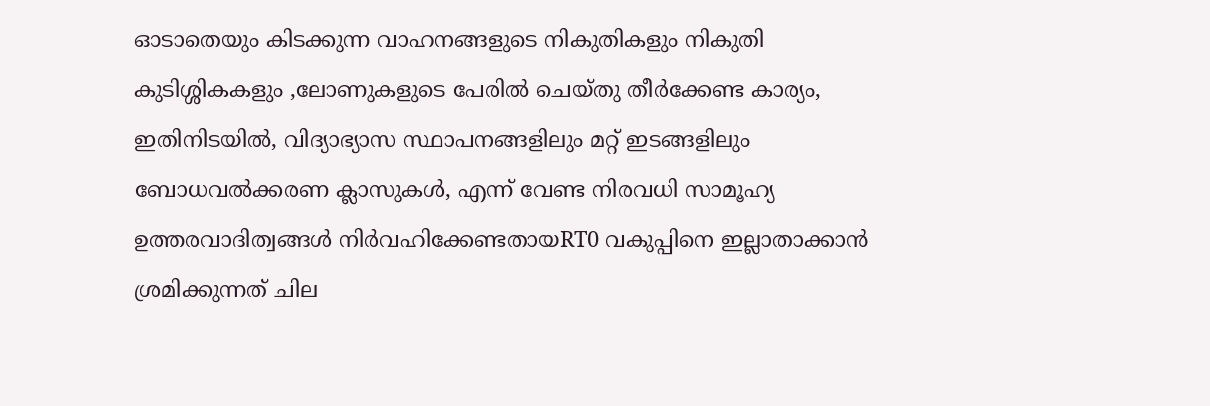ഓടാതെയും കിടക്കുന്ന വാഹനങ്ങളുടെ നികുതികളും നികുതി കുടിശ്ശികകളും ,ലോണുകളുടെ പേരിൽ ചെയ്തു തീർക്കേണ്ട കാര്യം, ഇതിനിടയിൽ, വിദ്യാഭ്യാസ സ്ഥാപനങ്ങളിലും മറ്റ് ഇടങ്ങളിലും ബോധവൽക്കരണ ക്ലാസുകൾ, എന്ന് വേണ്ട നിരവധി സാമൂഹ്യ ഉത്തരവാദിത്വങ്ങൾ നിർവഹിക്കേണ്ടതായRT0 വകുപ്പിനെ ഇല്ലാതാക്കാൻ ശ്രമിക്കുന്നത് ചില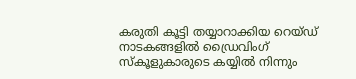കരുതി കൂട്ടി തയ്യാറാക്കിയ റെയ്ഡ് നാടകങ്ങളിൽ ഡ്രൈവിംഗ് സ്കൂളുകാരുടെ കയ്യിൽ നിന്നും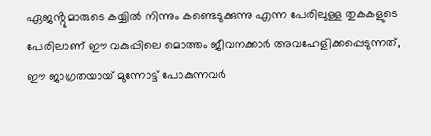ഏജൻ്റുമാരുടെ കയ്യിൽ നിന്നും കണ്ടെടുക്കുന്നു എന്ന പേരിലുള്ള തുകകളുടെ പേരിലാണ് ഈ വകുപ്പിലെ മൊത്തം ജീവനക്കാർ അവഹേളിക്കപ്പെടുന്നത്, ഈ ജാഗ്രതയായ് മുന്നോട്ട് പോകുന്നവർ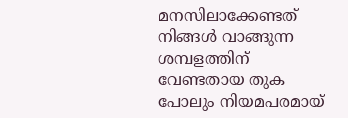മനസിലാക്കേണ്ടത് നിങ്ങൾ വാങ്ങുന്ന ശമ്പളത്തിന് വേണ്ടതായ തുക പോലും നിയമപരമായ്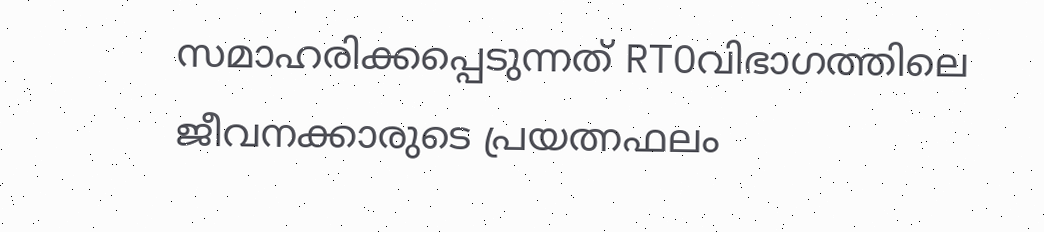സമാഹരിക്കപ്പെടുന്നത് RTOവിഭാഗത്തിലെ ജീവനക്കാരുടെ പ്രയത്നഫലം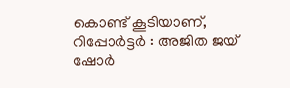കൊണ്ട് കൂടിയാണ്,
റിപ്പോർട്ടർ : അജിത ജയ് ഷോർ